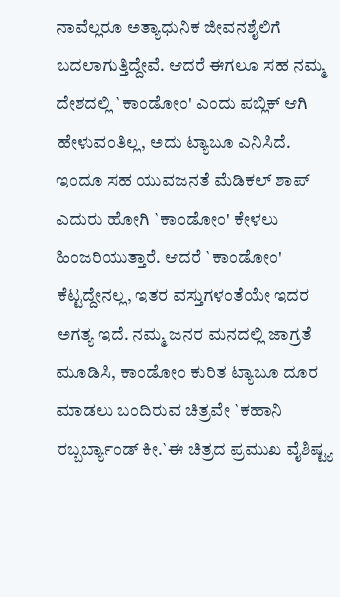ನಾವೆಲ್ಲರೂ ಅತ್ಯಾಧುನಿಕ ಜೀವನಶೈಲಿಗೆ ಬದಲಾಗುತ್ತಿದ್ದೇವೆ. ಆದರೆ ಈಗಲೂ ಸಹ ನಮ್ಮ ದೇಶದಲ್ಲಿ `ಕಾಂಡೋಂ' ಎಂದು ಪಬ್ಲಿಕ್ ಆಗಿ ಹೇಳುವಂತಿಲ್ಲ, ಅದು ಟ್ಯಾಬೂ ಎನಿಸಿದೆ. ಇಂದೂ ಸಹ ಯುವಜನತೆ ಮೆಡಿಕಲ್ ಶಾಪ್ ಎದುರು ಹೋಗಿ `ಕಾಂಡೋಂ' ಕೇಳಲು ಹಿಂಜರಿಯುತ್ತಾರೆ. ಆದರೆ `ಕಾಂಡೋಂ' ಕೆಟ್ಟದ್ದೇನಲ್ಲ, ಇತರ ವಸ್ತುಗಳಂತೆಯೇ ಇದರ ಅಗತ್ಯ ಇದೆ. ನಮ್ಮ ಜನರ ಮನದಲ್ಲಿ ಜಾಗ್ರತೆ ಮೂಡಿಸಿ, ಕಾಂಡೋಂ ಕುರಿತ ಟ್ಯಾಬೂ ದೂರ ಮಾಡಲು ಬಂದಿರುವ ಚಿತ್ರವೇ `ಕಹಾನಿ ರಬ್ಬರ್ಬ್ಯಾಂಡ್ ಕೀ.`ಈ ಚಿತ್ರದ ಪ್ರಮುಖ ವೈಶಿಷ್ಟ್ಯ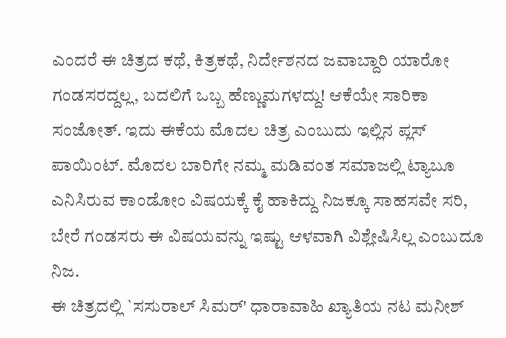ಎಂದರೆ ಈ ಚಿತ್ರದ ಕಥೆ, ಕಿತ್ರಕಥೆ, ನಿರ್ದೇಶನದ ಜವಾಬ್ದಾರಿ ಯಾರೋ ಗಂಡಸರದ್ದಲ್ಲ, ಬದಲಿಗೆ ಒಬ್ಬ ಹೆಣ್ಣುಮಗಳದ್ದು! ಆಕೆಯೇ ಸಾರಿಕಾ ಸಂಜೋತ್. ಇದು ಈಕೆಯ ಮೊದಲ ಚಿತ್ರ ಎಂಬುದು ಇಲ್ಲಿನ ಪ್ಲಸ್ ಪಾಯಿಂಟ್. ಮೊದಲ ಬಾರಿಗೇ ನಮ್ಮ ಮಡಿವಂತ ಸಮಾಜಲ್ಲಿ ಟ್ಯಾಬೂ ಎನಿಸಿರುವ ಕಾಂಡೋಂ ವಿಷಯಕ್ಕೆ ಕೈ ಹಾಕಿದ್ದು ನಿಜಕ್ಕೂ ಸಾಹಸವೇ ಸರಿ, ಬೇರೆ ಗಂಡಸರು ಈ ವಿಷಯವನ್ನು ಇಷ್ಟು ಆಳವಾಗಿ ವಿಶ್ಲೇಷಿಸಿಲ್ಲ ಎಂಬುದೂ ನಿಜ.
ಈ ಚಿತ್ರದಲ್ಲಿ `ಸಸುರಾಲ್ ಸಿಮರ್' ಧಾರಾವಾಹಿ ಖ್ಯಾತಿಯ ನಟ ಮನೀಶ್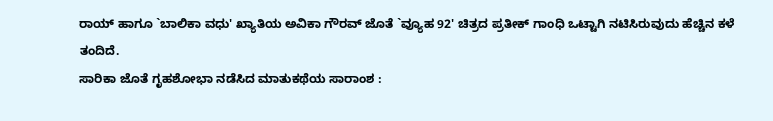ರಾಯ್ ಹಾಗೂ `ಬಾಲಿಕಾ ವಧು' ಖ್ಯಾತಿಯ ಅವಿಕಾ ಗೌರವ್ ಜೊತೆ `ವ್ಯೂಹ 92' ಚಿತ್ರದ ಪ್ರತೀಕ್ ಗಾಂಧಿ ಒಟ್ಟಾಗಿ ನಟಿಸಿರುವುದು ಹೆಚ್ಚಿನ ಕಳೆ ತಂದಿದೆ.
ಸಾರಿಕಾ ಜೊತೆ ಗೃಹಶೋಭಾ ನಡೆಸಿದ ಮಾತುಕಥೆಯ ಸಾರಾಂಶ :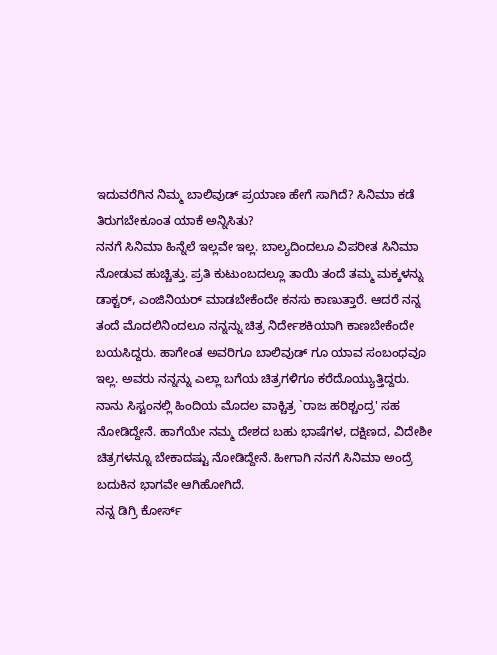ಇದುವರೆಗಿನ ನಿಮ್ಮ ಬಾಲಿವುಡ್ ಪ್ರಯಾಣ ಹೇಗೆ ಸಾಗಿದೆ? ಸಿನಿಮಾ ಕಡೆ ತಿರುಗಬೇಕೂಂತ ಯಾಕೆ ಅನ್ನಿಸಿತು?
ನನಗೆ ಸಿನಿಮಾ ಹಿನ್ನೆಲೆ ಇಲ್ಲವೇ ಇಲ್ಲ. ಬಾಲ್ಯದಿಂದಲೂ ವಿಪರೀತ ಸಿನಿಮಾ ನೋಡುವ ಹುಚ್ಚಿತ್ತು. ಪ್ರತಿ ಕುಟುಂಬದಲ್ಲೂ ತಾಯಿ ತಂದೆ ತಮ್ಮ ಮಕ್ಕಳನ್ನು ಡಾಕ್ಟರ್, ಎಂಜಿನಿಯರ್ ಮಾಡಬೇಕೆಂದೇ ಕನಸು ಕಾಣುತ್ತಾರೆ. ಆದರೆ ನನ್ನ ತಂದೆ ಮೊದಲಿನಿಂದಲೂ ನನ್ನನ್ನು ಚಿತ್ರ ನಿರ್ದೇಶಕಿಯಾಗಿ ಕಾಣಬೇಕೆಂದೇ ಬಯಸಿದ್ದರು. ಹಾಗೇಂತ ಅವರಿಗೂ ಬಾಲಿವುಡ್ ಗೂ ಯಾವ ಸಂಬಂಧವೂ ಇಲ್ಲ. ಅವರು ನನ್ನನ್ನು ಎಲ್ಲಾ ಬಗೆಯ ಚಿತ್ರಗಳಿಗೂ ಕರೆದೊಯ್ಯುತ್ತಿದ್ದರು. ನಾನು ಸಿಸ್ಟಂನಲ್ಲಿ ಹಿಂದಿಯ ಮೊದಲ ವಾಕ್ಚಿತ್ರ `ರಾಜ ಹರಿಶ್ಚಂದ್ರ' ಸಹ ನೋಡಿದ್ದೇನೆ. ಹಾಗೆಯೇ ನಮ್ಮ ದೇಶದ ಬಹು ಭಾಷೆಗಳ, ದಕ್ಷಿಣದ, ವಿದೇಶೀ ಚಿತ್ರಗಳನ್ನೂ ಬೇಕಾದಷ್ಟು ನೋಡಿದ್ದೇನೆ. ಹೀಗಾಗಿ ನನಗೆ ಸಿನಿಮಾ ಅಂದ್ರೆ ಬದುಕಿನ ಭಾಗವೇ ಆಗಿಹೋಗಿದೆ.
ನನ್ನ ಡಿಗ್ರಿ ಕೋರ್ಸ್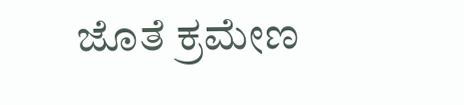ಜೊತೆ ಕ್ರಮೇಣ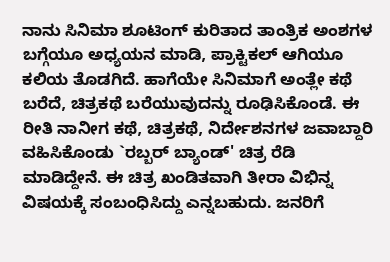ನಾನು ಸಿನಿಮಾ ಶೂಟಿಂಗ್ ಕುರಿತಾದ ತಾಂತ್ರಿಕ ಅಂಶಗಳ ಬಗ್ಗೆಯೂ ಅಧ್ಯಯನ ಮಾಡಿ, ಪ್ರಾಕ್ಟಿಕಲ್ ಆಗಿಯೂ ಕಲಿಯ ತೊಡಗಿದೆ. ಹಾಗೆಯೇ ಸಿನಿಮಾಗೆ ಅಂತ್ಲೇ ಕಥೆ ಬರೆದೆ, ಚಿತ್ರಕಥೆ ಬರೆಯುವುದನ್ನು ರೂಢಿಸಿಕೊಂಡೆ. ಈ ರೀತಿ ನಾನೀಗ ಕಥೆ, ಚಿತ್ರಕಥೆ, ನಿರ್ದೇಶನಗಳ ಜವಾಬ್ದಾರಿ ವಹಿಸಿಕೊಂಡು `ರಬ್ಬರ್ ಬ್ಯಾಂಡ್' ಚಿತ್ರ ರೆಡಿ ಮಾಡಿದ್ದೇನೆ. ಈ ಚಿತ್ರ ಖಂಡಿತವಾಗಿ ತೀರಾ ವಿಭಿನ್ನ ವಿಷಯಕ್ಕೆ ಸಂಬಂಧಿಸಿದ್ದು ಎನ್ನಬಹುದು. ಜನರಿಗೆ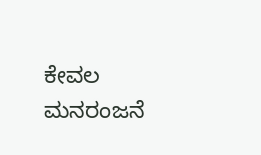ಕೇವಲ ಮನರಂಜನೆ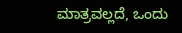ಮಾತ್ರವಲ್ಲದೆ, ಒಂದು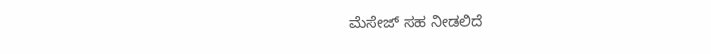ಮೆಸೇಜ್ ಸಹ ನೀಡಲಿದೆ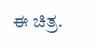ಈ ಚಿತ್ರ.